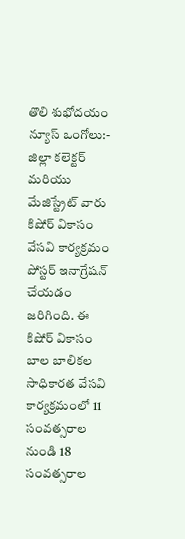తొలి శుభోదయం న్యూస్ ఒంగోలు:-
జిల్లా కలెక్టర్ మరియు మేజిస్ట్రేట్ వారు కిషోర్ వికాసం వేసవి కార్యక్రమం పోస్టర్ ఇనాగ్రేషన్ చేయడం జరిగింది. ఈ కిషోర్ వికాసం బాల బాలికల సాధికారత వేసవి కార్యక్రమంలో 11 సంవత్సరాల నుండి 18 సంవత్సరాల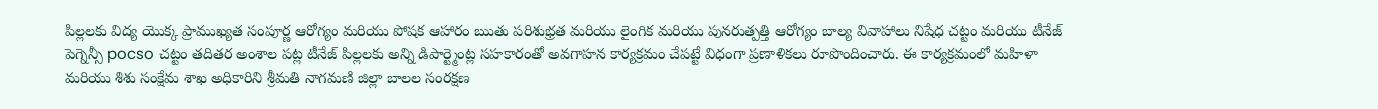పిల్లలకు విద్య యొక్క ప్రాముఖ్యత సంపూర్ణ ఆరోగ్యం మరియు పోషక ఆహారం ఋతు పరిశుభ్రత మరియు లైంగిక మరియు పునరుత్పత్తి ఆరోగ్యం బాల్య వివాహాలు నిషేధ చట్టం మరియు టీనేజ్ పెగ్నెన్సీ pocso చట్టం తదితర అంశాల పట్ల టీనేజ్ పిల్లలకు అన్ని డిపార్ట్మెంట్ల సహకారంతో అవగాహన కార్యక్రమం చేపట్టే విధంగా ప్రణాళికలు రూపొందించారు. ఈ కార్యక్రమంలో మహిళా మరియు శిశు సంక్షేమ శాఖ అధికారిని శ్రీమతి నాగమణి జిల్లా బాలల సంరక్షణ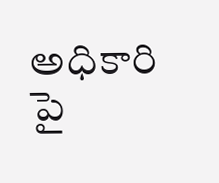అధికారి పై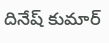దినేష్ కుమార్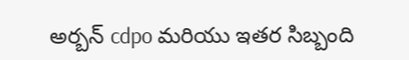అర్బన్ cdpo మరియు ఇతర సిబ్బంది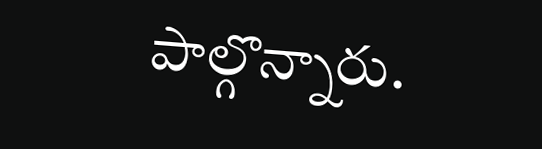పాల్గొన్నారు.